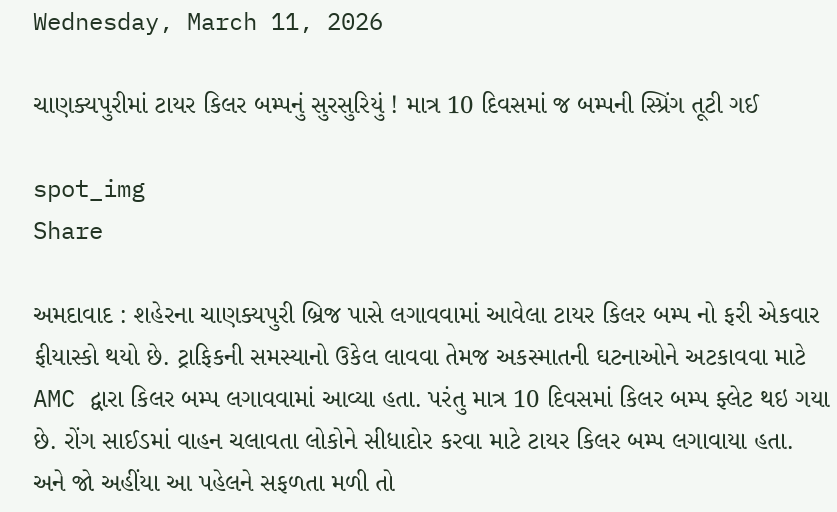Wednesday, March 11, 2026

ચાણક્યપુરીમાં ટાયર કિલર બમ્પનું સુરસુરિયું ! માત્ર 10 દિવસમાં જ બમ્પની સ્પ્રિંગ તૂટી ગઈ

spot_img
Share

અમદાવાદ : શહેરના ચાણક્યપુરી બ્રિજ પાસે લગાવવામાં આવેલા ટાયર કિલર બમ્પ નો ફરી એકવાર ફીયાસ્કો થયો છે. ટ્રાફિકની સમસ્યાનો ઉકેલ લાવવા તેમજ અકસ્માતની ઘટનાઓને અટકાવવા માટે AMC દ્વારા કિલર બમ્પ લગાવવામાં આવ્યા હતા. પરંતુ માત્ર 10 દિવસમાં કિલર બમ્પ ફ્લેટ થઇ ગયા છે. રોંગ સાઈડમાં વાહન ચલાવતા લોકોને સીધાદોર કરવા માટે ટાયર કિલર બમ્પ લગાવાયા હતા. અને જો અહીંયા આ પહેલને સફળતા મળી તો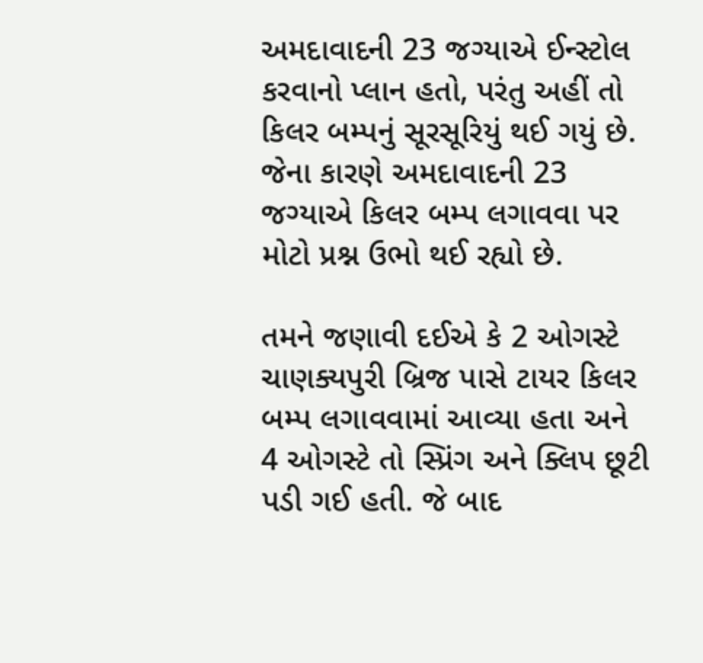અમદાવાદની 23 જગ્યાએ ઈન્સ્ટોલ કરવાનો પ્લાન હતો, પરંતુ અહીં તો કિલર બમ્પનું સૂરસૂરિયું થઈ ગયું છે. જેના કારણે અમદાવાદની 23 જગ્યાએ કિલર બમ્પ લગાવવા પર મોટો પ્રશ્ન ઉભો થઈ રહ્યો છે.

તમને જણાવી દઈએ કે 2 ઓગસ્ટે ચાણક્યપુરી બ્રિજ પાસે ટાયર કિલર બમ્પ લગાવવામાં આવ્યા હતા અને 4 ઓગસ્ટે તો સ્પ્રિંગ અને ક્લિપ છૂટી પડી ગઈ હતી. જે બાદ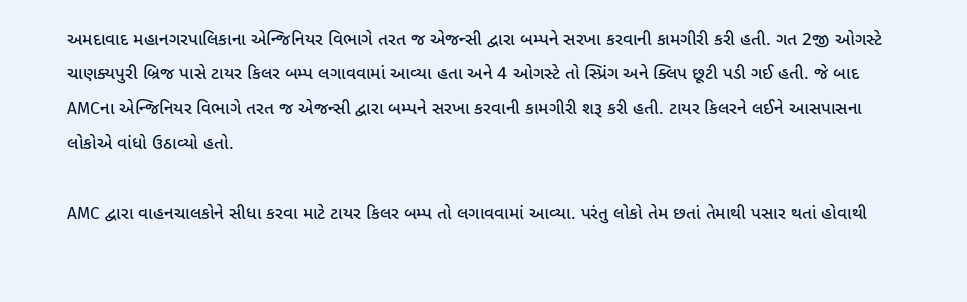અમદાવાદ મહાનગરપાલિકાના એન્જિનિયર વિભાગે તરત જ એજન્સી દ્વારા બમ્પને સરખા કરવાની કામગીરી કરી હતી. ગત 2જી ઓગસ્ટે ચાણક્યપુરી બ્રિજ પાસે ટાયર કિલર બમ્પ લગાવવામાં આવ્યા હતા અને 4 ઓગસ્ટે તો સ્પ્રિંગ અને ક્લિપ છૂટી પડી ગઈ હતી. જે બાદ AMCના એન્જિનિયર વિભાગે તરત જ એજન્સી દ્વારા બમ્પને સરખા કરવાની કામગીરી શરૂ કરી હતી. ટાયર કિલરને લઈને આસપાસના લોકોએ વાંધો ઉઠાવ્યો હતો.

AMC દ્વારા વાહનચાલકોને સીધા કરવા માટે ટાયર કિલર બમ્પ તો લગાવવામાં આવ્યા. પરંતુ લોકો તેમ છતાં તેમાથી પસાર થતાં હોવાથી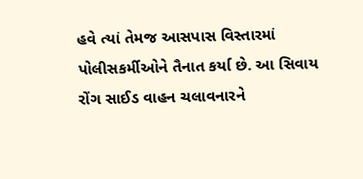હવે ત્યાં તેમજ આસપાસ વિસ્તારમાં પોલીસકર્મીઓને તૈનાત કર્યા છે. આ સિવાય રોંગ સાઈડ વાહન ચલાવનારને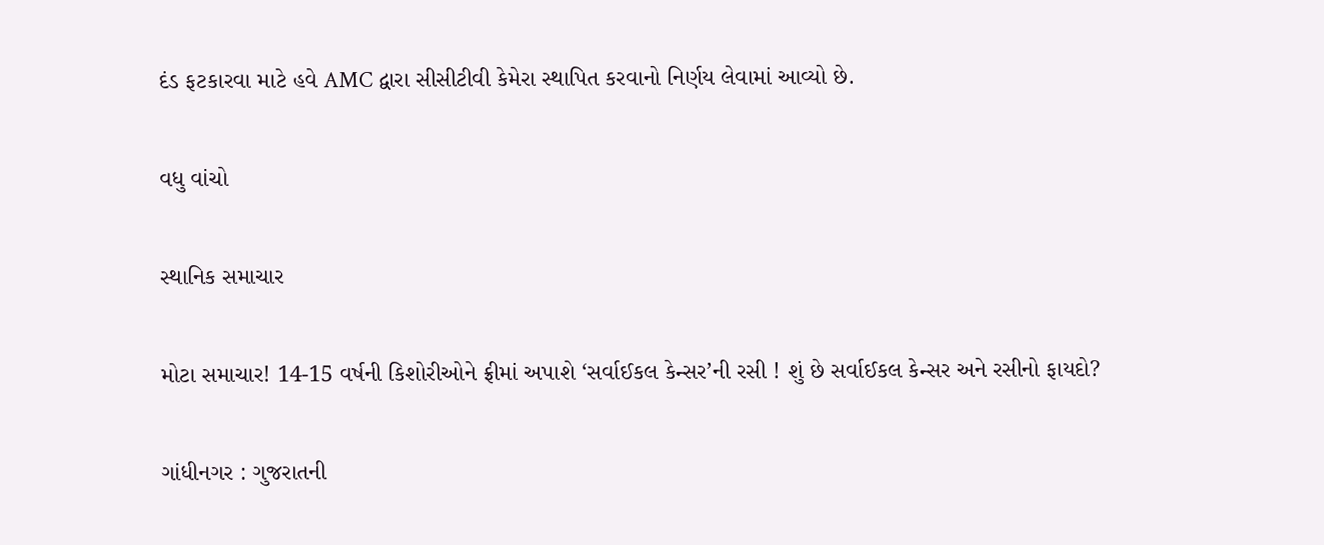દંડ ફટકારવા માટે હવે AMC દ્વારા સીસીટીવી કેમેરા સ્થાપિત કરવાનો નિર્ણય લેવામાં આવ્યો છે.

વધુ વાંચો

સ્થાનિક સમાચાર

મોટા સમાચાર! 14-15 વર્ષની કિશોરીઓને ફ્રીમાં અપાશે ‘સર્વાઈકલ કેન્સર’ની રસી ! શું છે સર્વાઈકલ કેન્સર અને રસીનો ફાયદો?

ગાંધીનગર : ગુજરાતની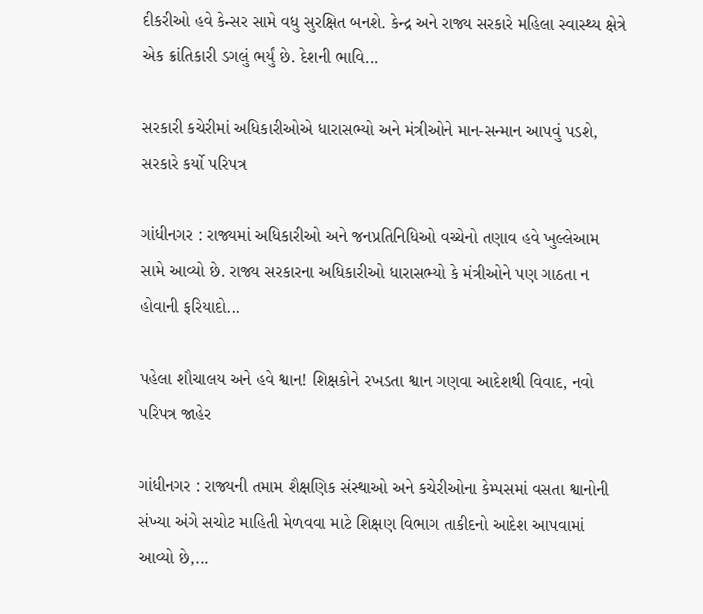દીકરીઓ હવે કેન્સર સામે વધુ સુરક્ષિત બનશે. કેન્દ્ર અને રાજ્ય સરકારે મહિલા સ્વાસ્થ્ય ક્ષેત્રે એક ક્રાંતિકારી ડગલું ભર્યું છે. દેશની ભાવિ...

સરકારી કચેરીમાં અધિકારીઓએ ધારાસભ્યો અને મંત્રીઓને માન-સન્માન આપવું પડશે, સરકારે કર્યો પરિપત્ર

ગાંધીનગર : રાજ્યમાં અધિકારીઓ અને જનપ્રતિનિધિઓ વચ્ચેનો તણાવ હવે ખુલ્લેઆમ સામે આવ્યો છે. રાજ્ય સરકારના અધિકારીઓ ધારાસભ્યો કે મંત્રીઓને પણ ગાઠતા ન હોવાની ફરિયાદો...

પહેલા શૌચાલય અને હવે શ્વાન! શિક્ષકોને રખડતા શ્વાન ગણવા આદેશથી વિવાદ, નવો પરિપત્ર જાહેર

ગાંધીનગર : રાજ્યની તમામ શૈક્ષણિક સંસ્થાઓ અને કચેરીઓના કેમ્પસમાં વસતા શ્વાનોની સંખ્યા અંગે સચોટ માહિતી મેળવવા માટે શિક્ષણ વિભાગ તાકીદનો આદેશ આપવામાં આવ્યો છે,...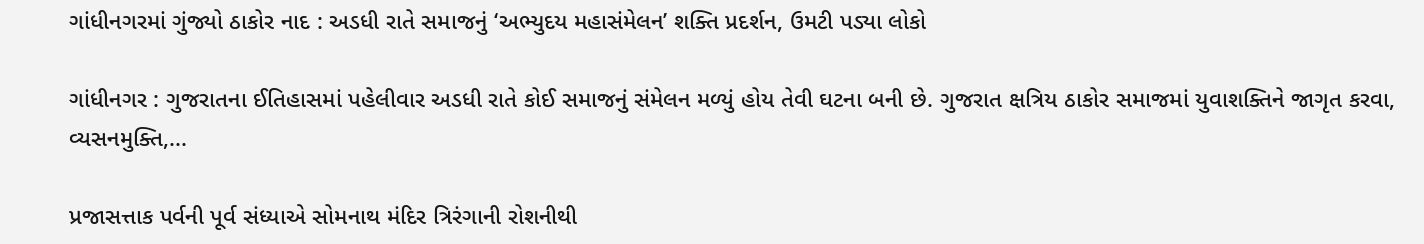ગાંધીનગરમાં ગુંજ્યો ઠાકોર નાદ : અડધી રાતે સમાજનું ‘અભ્યુદય મહાસંમેલન’ શક્તિ પ્રદર્શન, ઉમટી પડ્યા લોકો

ગાંધીનગર : ગુજરાતના ઈતિહાસમાં પહેલીવાર અડધી રાતે કોઈ સમાજનું સંમેલન મળ્યું હોય તેવી ઘટના બની છે. ગુજરાત ક્ષત્રિય ઠાકોર સમાજમાં યુવાશક્તિને જાગૃત કરવા, વ્યસનમુક્તિ,...

પ્રજાસત્તાક પર્વની પૂર્વ સંધ્યાએ સોમનાથ મંદિર ત્રિરંગાની રોશનીથી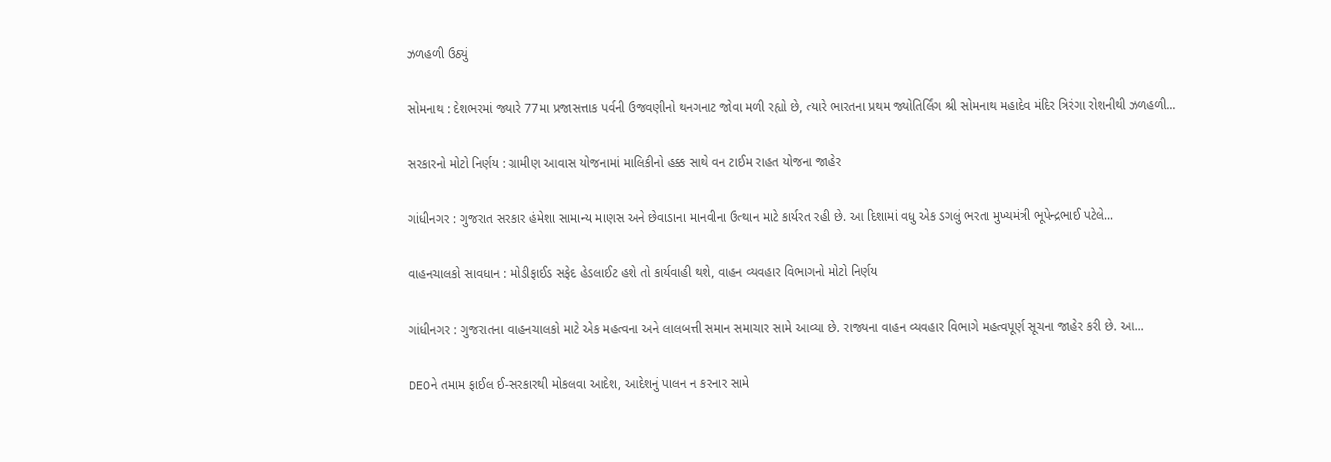ઝળહળી ઉઠ્યું

સોમનાથ : દેશભરમાં જ્યારે 77મા પ્રજાસત્તાક પર્વની ઉજવણીનો થનગનાટ જોવા મળી રહ્યો છે, ત્યારે ભારતના પ્રથમ જ્યોતિર્લિંગ શ્રી સોમનાથ મહાદેવ મંદિર ત્રિરંગા રોશનીથી ઝળહળી...

સરકારનો મોટો નિર્ણય : ગ્રામીણ આવાસ યોજનામાં માલિકીનો હક્ક સાથે વન ટાઈમ રાહત યોજના જાહેર

ગાંધીનગર : ગુજરાત સરકાર હંમેશા સામાન્ય માણસ અને છેવાડાના માનવીના ઉત્થાન માટે કાર્યરત રહી છે. આ દિશામાં વધુ એક ડગલું ભરતા મુખ્યમંત્રી ભૂપેન્દ્રભાઈ પટેલે...

વાહનચાલકો સાવધાન : મોડીફાઈડ સફેદ હેડલાઈટ હશે તો કાર્યવાહી થશે, વાહન વ્યવહાર વિભાગનો મોટો નિર્ણય

ગાંધીનગર : ગુજરાતના વાહનચાલકો માટે એક મહત્વના અને લાલબત્તી સમાન સમાચાર સામે આવ્યા છે. રાજ્યના વાહન વ્યવહાર વિભાગે મહત્વપૂર્ણ સૂચના જાહેર કરી છે. આ...

DEOને તમામ ફાઈલ ઈ-સરકારથી મોકલવા આદેશ, આદેશનું પાલન ન કરનાર સામે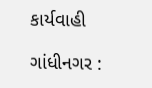કાર્યવાહી

ગાંધીનગર :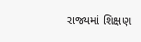રાજ્યમાં શિક્ષણ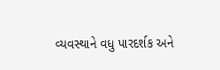વ્યવસ્થાને વધુ પારદર્શક અને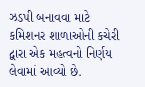ઝડપી બનાવવા માટે કમિશનર શાળાઓની કચેરી દ્વારા એક મહત્વનો નિર્ણય લેવામાં આવ્યો છે.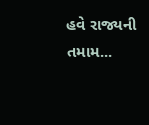હવે રાજ્યની તમામ...